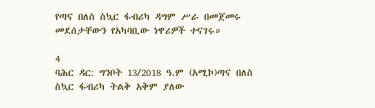የጣና በለስ ስኳር ፋብሪካ ዳግም ሥራ በመጀመሩ መደሰታቸውን የአካባቢው ነዋሪዎች ተናገሩ።

4
ባሕር ዳር: ግንቦት 13/2018 ዓ.ም (አሚኮ)ጣና በለስ ስኳር ፋብሪካ ትልቅ አቅም ያለው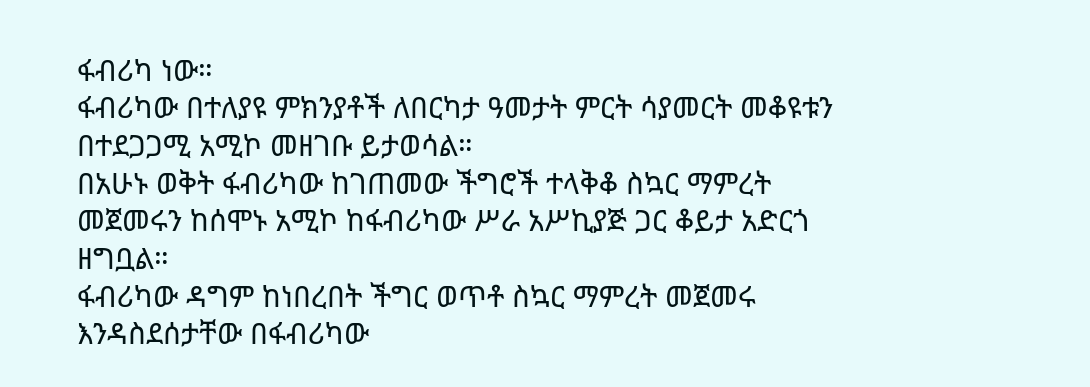ፋብሪካ ነው።
ፋብሪካው በተለያዩ ምክንያቶች ለበርካታ ዓመታት ምርት ሳያመርት መቆዩቱን በተደጋጋሚ አሚኮ መዘገቡ ይታወሳል።
በአሁኑ ወቅት ፋብሪካው ከገጠመው ችግሮች ተላቅቆ ስኳር ማምረት መጀመሩን ከሰሞኑ አሚኮ ከፋብሪካው ሥራ አሥኪያጅ ጋር ቆይታ አድርጎ ዘግቧል።
ፋብሪካው ዳግም ከነበረበት ችግር ወጥቶ ስኳር ማምረት መጀመሩ እንዳስደሰታቸው በፋብሪካው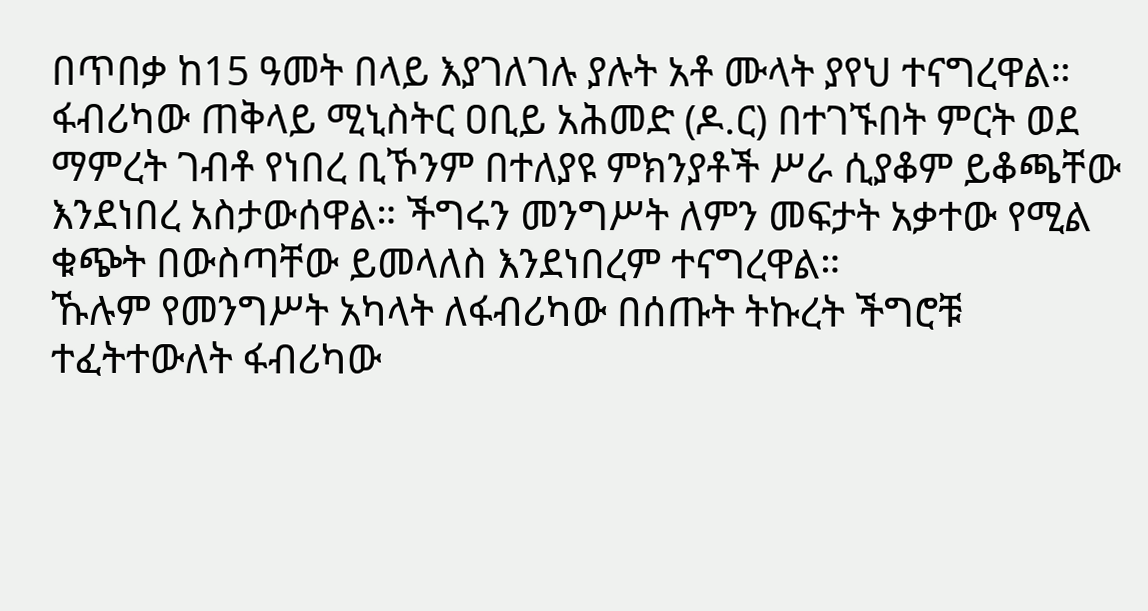በጥበቃ ከ15 ዓመት በላይ እያገለገሉ ያሉት አቶ ሙላት ያየህ ተናግረዋል።
ፋብሪካው ጠቅላይ ሚኒስትር ዐቢይ አሕመድ (ዶ.ር) በተገኙበት ምርት ወደ ማምረት ገብቶ የነበረ ቢኾንም በተለያዩ ምክንያቶች ሥራ ሲያቆም ይቆጫቸው እንደነበረ አስታውሰዋል። ችግሩን መንግሥት ለምን መፍታት አቃተው የሚል ቁጭት በውስጣቸው ይመላለስ እንደነበረም ተናግረዋል።
ኹሉም የመንግሥት አካላት ለፋብሪካው በሰጡት ትኩረት ችግሮቹ ተፈትተውለት ፋብሪካው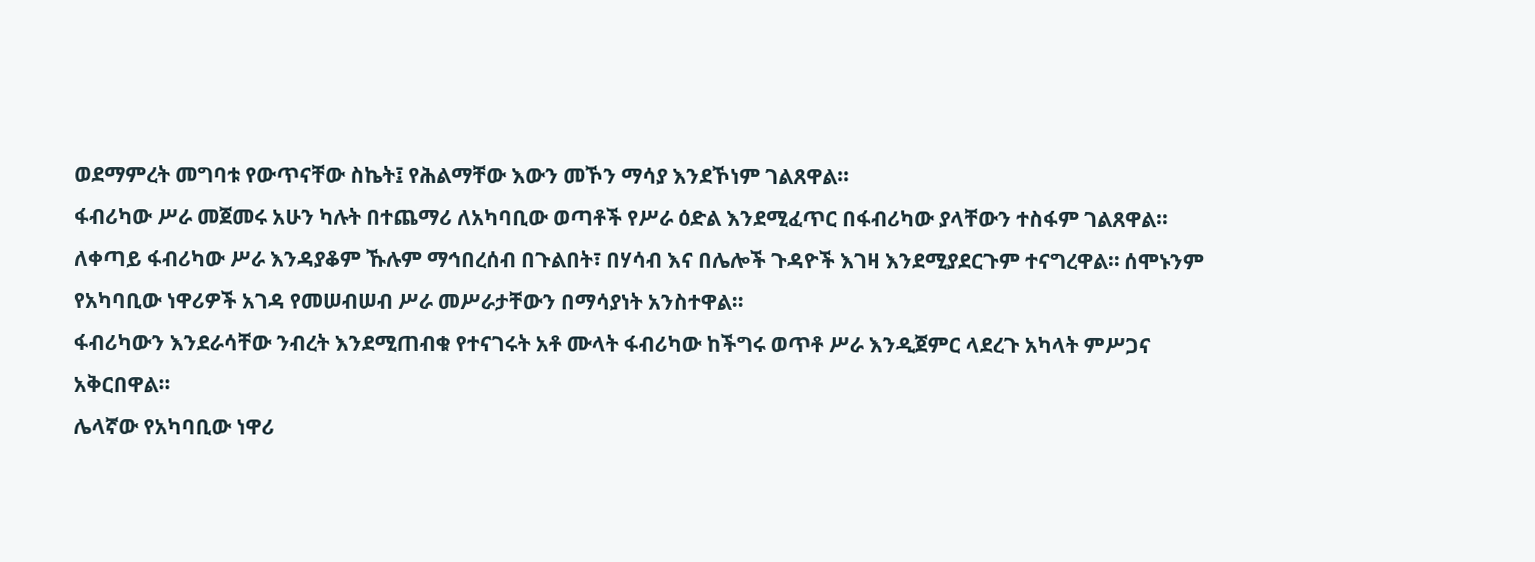ወደማምረት መግባቱ የውጥናቸው ስኬት፤ የሕልማቸው እውን መኾን ማሳያ እንደኾነም ገልጸዋል።
ፋብሪካው ሥራ መጀመሩ አሁን ካሉት በተጨማሪ ለአካባቢው ወጣቶች የሥራ ዕድል እንደሚፈጥር በፋብሪካው ያላቸውን ተስፋም ገልጸዋል።
ለቀጣይ ፋብሪካው ሥራ እንዳያቆም ኹሉም ማኅበረሰብ በጉልበት፣ በሃሳብ እና በሌሎች ጉዳዮች እገዛ እንደሚያደርጉም ተናግረዋል። ሰሞኑንም የአካባቢው ነዋሪዎች አገዳ የመሠብሠብ ሥራ መሥራታቸውን በማሳያነት አንስተዋል።
ፋብሪካውን እንደራሳቸው ንብረት እንደሚጠብቁ የተናገሩት አቶ ሙላት ፋብሪካው ከችግሩ ወጥቶ ሥራ እንዲጀምር ላደረጉ አካላት ምሥጋና አቅርበዋል።
ሌላኛው የአካባቢው ነዋሪ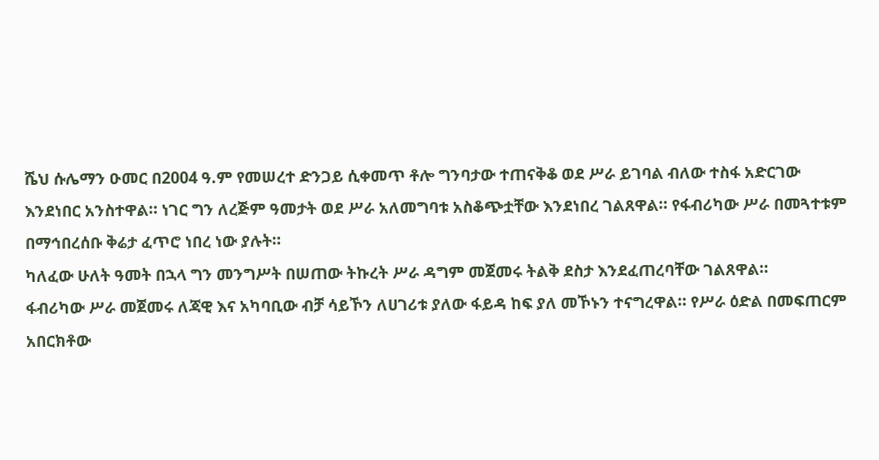ሼህ ሱሌማን ዑመር በ2004 ዓ.ም የመሠረተ ድንጋይ ሲቀመጥ ቶሎ ግንባታው ተጠናቅቆ ወደ ሥራ ይገባል ብለው ተስፋ አድርገው እንደነበር አንስተዋል። ነገር ግን ለረጅም ዓመታት ወደ ሥራ አለመግባቱ አስቆጭቷቸው እንደነበረ ገልጸዋል። የፋብሪካው ሥራ በመጓተቱም በማኅበረሰቡ ቅሬታ ፈጥሮ ነበረ ነው ያሉት።
ካለፈው ሁለት ዓመት በኋላ ግን መንግሥት በሠጠው ትኩረት ሥራ ዳግም መጀመሩ ትልቅ ደስታ እንደፈጠረባቸው ገልጸዋል።
ፋብሪካው ሥራ መጀመሩ ለጃዊ እና አካባቢው ብቻ ሳይኾን ለሀገሪቱ ያለው ፋይዳ ከፍ ያለ መኾኑን ተናግረዋል። የሥራ ዕድል በመፍጠርም አበርክቶው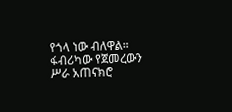የጎላ ነው ብለዋል። ፋብሪካው የጀመረውን ሥራ አጠናክሮ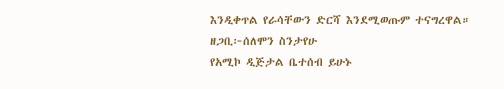እንዲቀጥል የራሳቸውን ድርሻ እንደሚወጡም ተናግረዋል።
ዘጋቢ፦ሰለሞን ስንታየሁ
የአሚኮ ዲጅታል ቤተሰብ ይሁኑ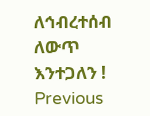ለኅብረተሰብ ለውጥ እንተጋለን !
Previous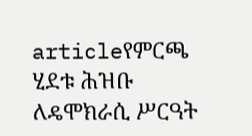articleየምርጫ ሂደቱ ሕዝቡ ለዴሞክራሲ ሥርዓት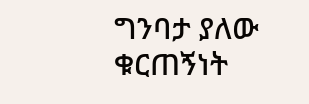ግንባታ ያለው ቁርጠኝነት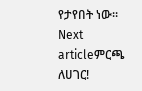የታየበት ነው።
Next articleምርጫ ለሀገር!